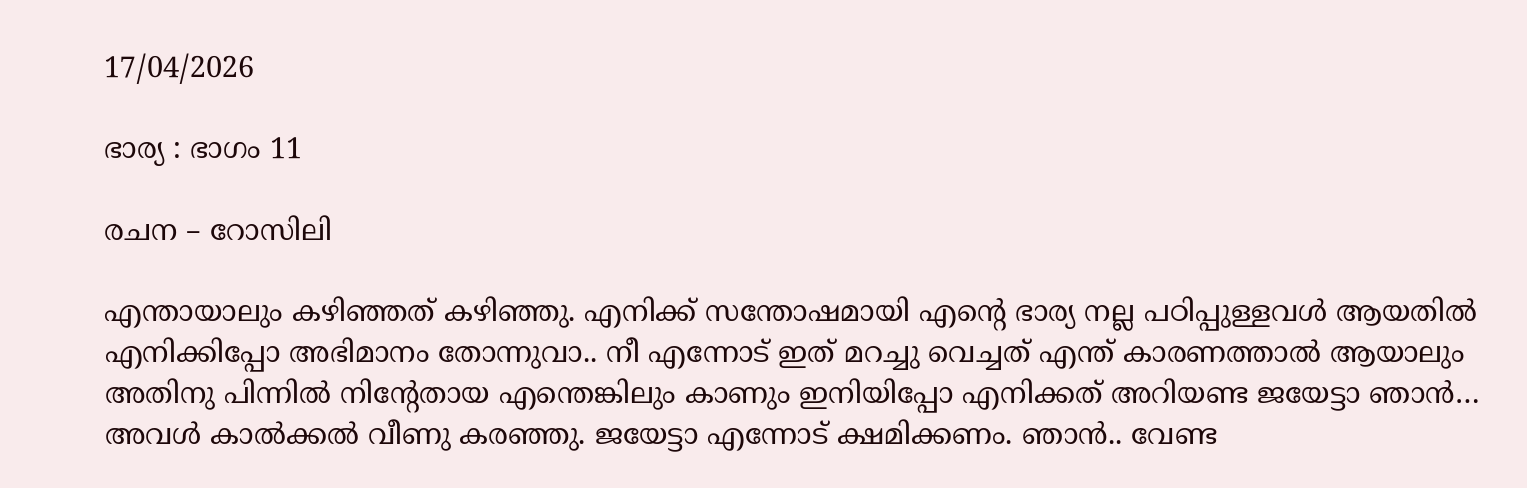17/04/2026

ഭാര്യ : ഭാഗം 11

രചന – റോസിലി

എന്തായാലും കഴിഞ്ഞത് കഴിഞ്ഞു. എനിക്ക് സന്തോഷമായി എന്റെ ഭാര്യ നല്ല പഠിപ്പുള്ളവൾ ആയതിൽ എനിക്കിപ്പോ അഭിമാനം തോന്നുവാ.. നീ എന്നോട് ഇത് മറച്ചു വെച്ചത് എന്ത് കാരണത്താൽ ആയാലും അതിനു പിന്നിൽ നിന്റേതായ എന്തെങ്കിലും കാണും ഇനിയിപ്പോ എനിക്കത് അറിയണ്ട ജയേട്ടാ ഞാൻ… അവൾ കാൽക്കൽ വീണു കരഞ്ഞു. ജയേട്ടാ എന്നോട് ക്ഷമിക്കണം. ഞാൻ.. വേണ്ട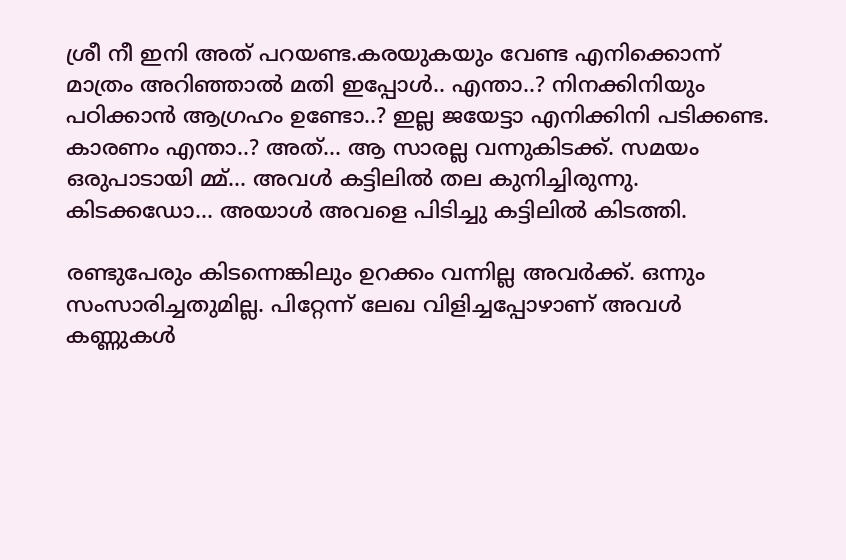ശ്രീ നീ ഇനി അത് പറയണ്ട.കരയുകയും വേണ്ട എനിക്കൊന്ന് മാത്രം അറിഞ്ഞാൽ മതി ഇപ്പോൾ.. എന്താ..? നിനക്കിനിയും പഠിക്കാൻ ആഗ്രഹം ഉണ്ടോ..? ഇല്ല ജയേട്ടാ എനിക്കിനി പടിക്കണ്ട. കാരണം എന്താ..? അത്… ആ സാരല്ല വന്നുകിടക്ക്. സമയം ഒരുപാടായി മ്മ്… അവൾ കട്ടിലിൽ തല കുനിച്ചിരുന്നു. കിടക്കഡോ… അയാൾ അവളെ പിടിച്ചു കട്ടിലിൽ കിടത്തി.

രണ്ടുപേരും കിടന്നെങ്കിലും ഉറക്കം വന്നില്ല അവർക്ക്. ഒന്നും സംസാരിച്ചതുമില്ല. പിറ്റേന്ന് ലേഖ വിളിച്ചപ്പോഴാണ് അവൾ കണ്ണുകൾ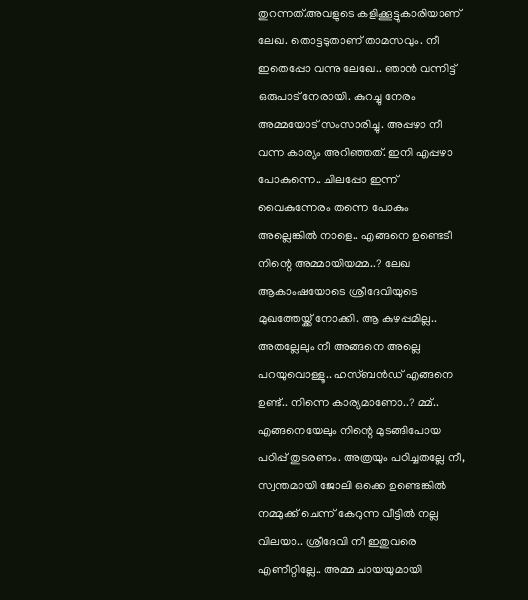തുറന്നത്.അവളുടെ കളിക്കൂട്ടുകാരിയാണ് ലേഖ. തൊട്ടടുതാണ് താമസവും. നീ ഇതെപ്പോ വന്നു ലേഖേ.. ഞാൻ വന്നിട്ട് ഒരുപാട് നേരായി. കുറച്ചു നേരം അമ്മയോട് സംസാരിച്ചു. അപ്പഴാ നീ വന്ന കാര്യം അറിഞ്ഞത്. ഇനി എപ്പഴാ പോകുന്നെ.. ചിലപ്പോ ഇന്ന് വൈകുന്നേരം തന്നെ പോകും അല്ലെങ്കിൽ നാളെ.. എങ്ങനെ ഉണ്ടെടീ നിന്റെ അമ്മായിയമ്മ..? ലേഖ ആകാംഷയോടെ ശ്രീദേവിയുടെ മുഖത്തേയ്ക്ക് നോക്കി. ആ കുഴപ്പമില്ല.. അതല്ലേലും നീ അങ്ങനെ അല്ലെ പറയുവൊള്ളൂ.. ഹസ്ബൻഡ് എങ്ങനെ ഉണ്ട്.. നിന്നെ കാര്യമാണോ..? മ്മ്.. എങ്ങനെയേലും നിന്റെ മുടങ്ങിപോയ പഠിപ്പ് തുടരണം. അത്രയും പഠിച്ചതല്ലേ നീ, സ്വന്തമായി ജോലി ഒക്കെ ഉണ്ടെങ്കിൽ നമ്മുക്ക് ചെന്ന് കേറുന്ന വീട്ടിൽ നല്ല വിലയാ.. ശ്രീദേവി നീ ഇതുവരെ എണീറ്റില്ലേ.. അമ്മ ചായയുമായി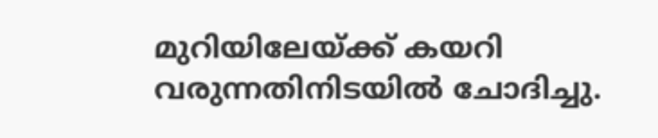മുറിയിലേയ്ക്ക് കയറി വരുന്നതിനിടയിൽ ചോദിച്ചു.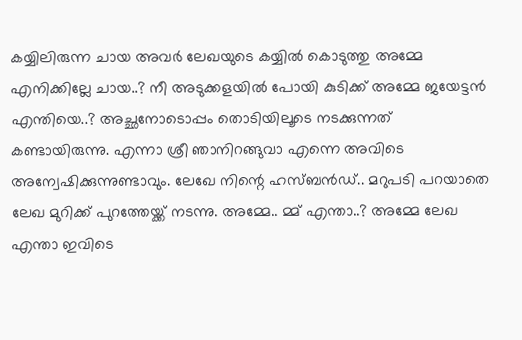കയ്യിലിരുന്ന ചായ അവർ ലേഖയുടെ കയ്യിൽ കൊടുത്തു അമ്മേ എനിക്കില്ലേ ചായ..? നീ അടുക്കളയിൽ പോയി കുടിക്ക് അമ്മേ ജയേട്ടൻ എന്തിയെ..? അച്ഛനോടൊപ്പം തൊടിയിലൂടെ നടക്കുന്നത് കണ്ടായിരുന്നു. എന്നാ ശ്രീ ഞാനിറങ്ങുവാ എന്നെ അവിടെ അന്വേഷിക്കുന്നുണ്ടാവും. ലേഖേ നിന്റെ ഹസ്ബൻഡ്.. മറുപടി പറയാതെ ലേഖ മുറിക്ക് പുറത്തേയ്ക്ക് നടന്നു. അമ്മേ.. മ്മ് എന്താ..? അമ്മേ ലേഖ എന്താ ഇവിടെ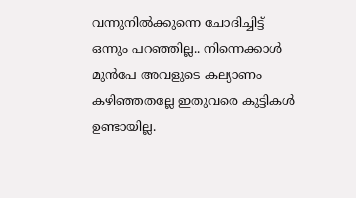വന്നുനിൽക്കുന്നെ ചോദിച്ചിട്ട് ഒന്നും പറഞ്ഞില്ല.. നിന്നെക്കാൾ മുൻപേ അവളുടെ കല്യാണം കഴിഞ്ഞതല്ലേ ഇതുവരെ കുട്ടികൾ ഉണ്ടായില്ല.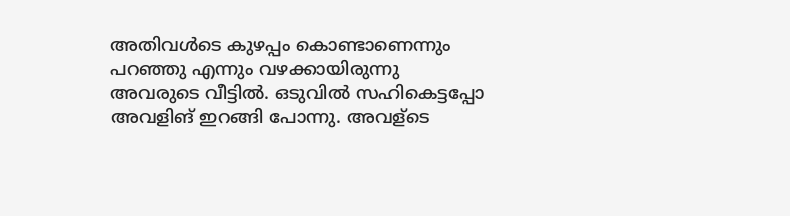അതിവൾടെ കുഴപ്പം കൊണ്ടാണെന്നും പറഞ്ഞു എന്നും വഴക്കായിരുന്നു അവരുടെ വീട്ടിൽ. ഒടുവിൽ സഹികെട്ടപ്പോ അവളിങ് ഇറങ്ങി പോന്നു. അവള്ടെ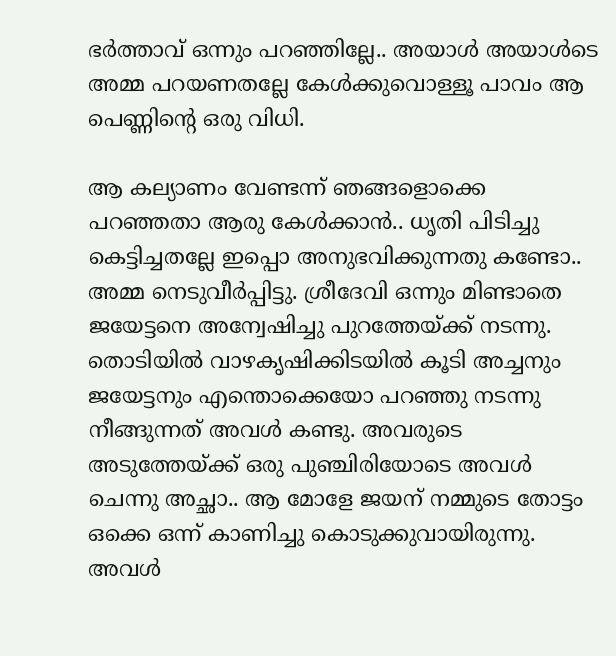ഭർത്താവ് ഒന്നും പറഞ്ഞില്ലേ.. അയാൾ അയാൾടെ അമ്മ പറയണതല്ലേ കേൾക്കുവൊള്ളൂ പാവം ആ പെണ്ണിന്റെ ഒരു വിധി.

ആ കല്യാണം വേണ്ടന്ന് ഞങ്ങളൊക്കെ പറഞ്ഞതാ ആരു കേൾക്കാൻ.. ധൃതി പിടിച്ചു കെട്ടിച്ചതല്ലേ ഇപ്പൊ അനുഭവിക്കുന്നതു കണ്ടോ.. അമ്മ നെടുവീർപ്പിട്ടു. ശ്രീദേവി ഒന്നും മിണ്ടാതെ ജയേട്ടനെ അന്വേഷിച്ചു പുറത്തേയ്ക്ക് നടന്നു. തൊടിയിൽ വാഴകൃഷിക്കിടയിൽ കൂടി അച്ചനും ജയേട്ടനും എന്തൊക്കെയോ പറഞ്ഞു നടന്നു നീങ്ങുന്നത് അവൾ കണ്ടു. അവരുടെ അടുത്തേയ്ക്ക് ഒരു പുഞ്ചിരിയോടെ അവൾ ചെന്നു അച്ഛാ.. ആ മോളേ ജയന് നമ്മുടെ തോട്ടം ഒക്കെ ഒന്ന് കാണിച്ചു കൊടുക്കുവായിരുന്നു. അവൾ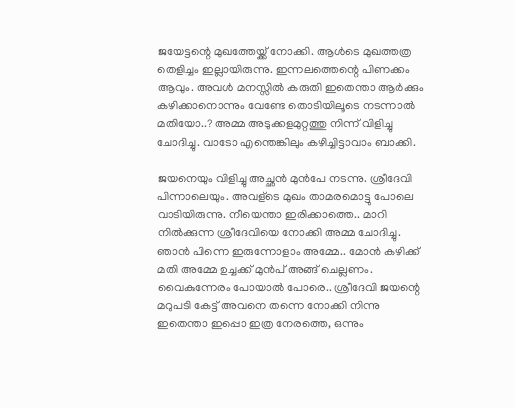ജയേട്ടന്റെ മുഖത്തേയ്ക്ക് നോക്കി. ആൾടെ മുഖത്തത്ര തെളിച്ചം ഇല്ലായിരുന്നു. ഇന്നലത്തെന്റെ പിണക്കം ആവും. അവൾ മനസ്സിൽ കരുതി ഇതെന്താ ആർക്കും കഴിക്കാനൊന്നും വേണ്ടേ തൊടിയിലൂടെ നടന്നാൽ മതിയോ..? അമ്മ അടുക്കളമുറ്റത്തു നിന്ന് വിളിച്ചു ചോദിച്ചു. വാടോ എന്തെങ്കിലും കഴിച്ചിട്ടാവാം ബാക്കി.

ജയനെയും വിളിച്ചു അച്ഛൻ മുൻപേ നടന്നു. ശ്രീദേവി പിന്നാലെയും. അവള്ടെ മുഖം താമരമൊട്ടു പോലെ വാടിയിരുന്നു. നീയെന്താ ഇരിക്കാത്തെ.. മാറി നിൽക്കുന്ന ശ്രീദേവിയെ നോക്കി അമ്മ ചോദിച്ചു. ഞാൻ പിന്നെ ഇരുന്നോളാം അമ്മേ.. മോൻ കഴിക്ക് മതി അമ്മേ ഉച്ചക്ക് മുൻപ് അങ്ങ് ചെല്ലണം. വൈകുന്നേരം പോയാൽ പോരെ.. ശ്രീദേവി ജയന്റെ മറുപടി കേട്ട് അവനെ തന്നെ നോക്കി നിന്നു ഇതെന്താ ഇപ്പൊ ഇത്ര നേരത്തെ, ഒന്നും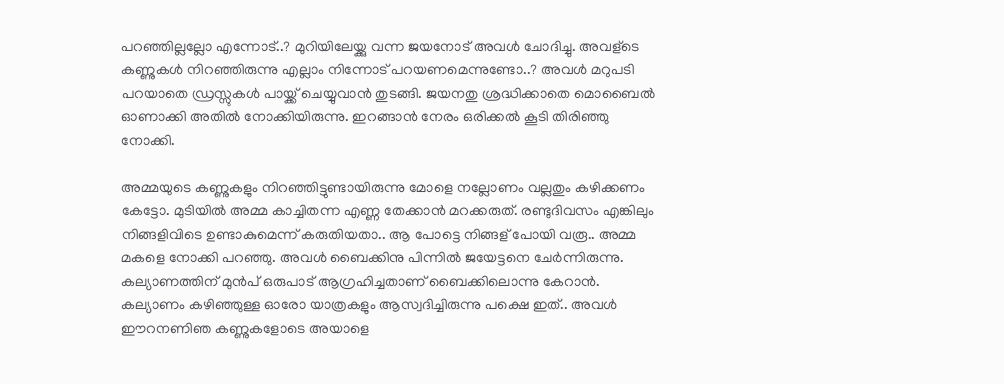പറഞ്ഞില്ലല്ലോ എന്നോട്..? മുറിയിലേയ്ക്കു വന്ന ജയനോട് അവൾ ചോദിച്ചു. അവള്ടെ കണ്ണുകൾ നിറഞ്ഞിരുന്നു എല്ലാം നിന്നോട് പറയണമെന്നുണ്ടോ..? അവൾ മറുപടി പറയാതെ ഡ്രസ്സുകൾ പായ്ക്ക് ചെയ്യുവാൻ തുടങ്ങി. ജയനതു ശ്രദ്ധിക്കാതെ മൊബൈൽ ഓണാക്കി അതിൽ നോക്കിയിരുന്നു. ഇറങ്ങാൻ നേരം ഒരിക്കൽ കൂടി തിരിഞ്ഞു നോക്കി.

അമ്മയുടെ കണ്ണുകളും നിറഞ്ഞിട്ടുണ്ടായിരുന്നു മോളെ നല്ലോണം വല്ലതും കഴിക്കണം കേട്ടോ. മുടിയിൽ അമ്മ കാച്ചിതന്ന എണ്ണ തേക്കാൻ മറക്കരുത്. രണ്ടുദിവസം എങ്കിലും നിങ്ങളിവിടെ ഉണ്ടാകുമെന്ന് കരുതിയതാ.. ആ പോട്ടെ നിങ്ങള് പോയി വരൂ.. അമ്മ മകളെ നോക്കി പറഞ്ഞു. അവൾ ബൈക്കിനു പിന്നിൽ ജയേട്ടനെ ചേർന്നിരുന്നു. കല്യാണത്തിന് മുൻപ് ഒരുപാട് ആഗ്രഹിച്ചതാണ് ബൈക്കിലൊന്നു കേറാൻ. കല്യാണം കഴിഞ്ഞുള്ള ഓരോ യാത്രകളും ആസ്വദിച്ചിരുന്നു പക്ഷെ ഇത്.. അവൾ ഈറനണിഞ കണ്ണുകളോടെ അയാളെ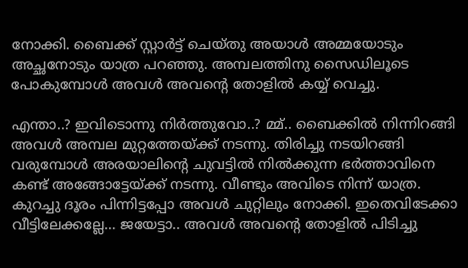നോക്കി. ബൈക്ക് സ്റ്റാർട്ട്‌ ചെയ്തു അയാൾ അമ്മയോടും അച്ഛനോടും യാത്ര പറഞ്ഞു. അമ്പലത്തിനു സൈഡിലൂടെ പോകുമ്പോൾ അവൾ അവന്റെ തോളിൽ കയ്യ് വെച്ചു.

എന്താ..? ഇവിടൊന്നു നിർത്തുവോ..? മ്മ്.. ബൈക്കിൽ നിന്നിറങ്ങി അവൾ അമ്പല മുറ്റത്തേയ്ക്ക് നടന്നു. തിരിച്ചു നടയിറങ്ങി വരുമ്പോൾ അരയാലിന്റെ ചുവട്ടിൽ നിൽക്കുന്ന ഭർത്താവിനെ കണ്ട് അങ്ങോട്ടേയ്ക്ക് നടന്നു. വീണ്ടും അവിടെ നിന്ന് യാത്ര. കുറച്ചു ദൂരം പിന്നിട്ടപ്പോ അവൾ ചുറ്റിലും നോക്കി. ഇതെവിടേക്കാ വീട്ടിലേക്കല്ലേ… ജയേട്ടാ.. അവൾ അവന്റെ തോളിൽ പിടിച്ചു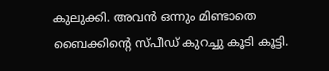കുലുക്കി. അവൻ ഒന്നും മിണ്ടാതെ ബൈക്കിന്റെ സ്പീഡ് കുറച്ചു കൂടി കൂട്ടി.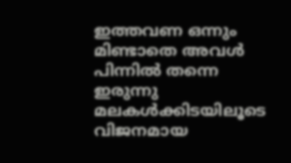ഇത്തവണ ഒന്നും മിണ്ടാതെ അവൾ പിന്നിൽ തന്നെ ഇരുന്നു മലകൾക്കിടയിലൂടെ വിജനമായ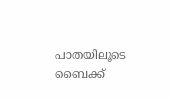പാതയിലൂടെ ബൈക്ക്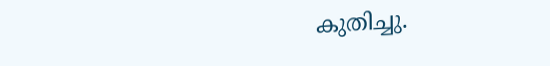കുതിച്ചു.